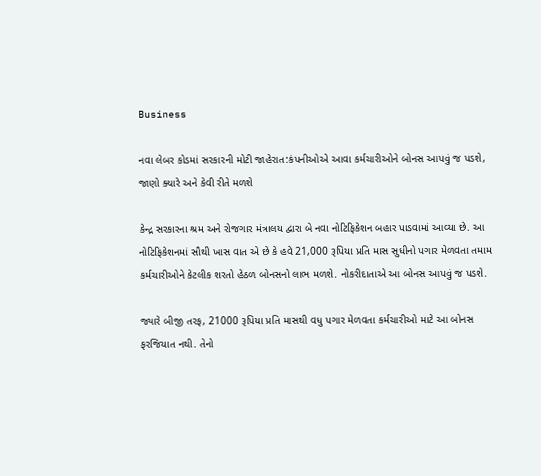Business

નવા લેબર કોડમાં સરકારની મોટી જાહેરાત:કંપનીઓએ આવા કર્મચારીઓને બોનસ આપવું જ પડશે, જાણો ક્યારે અને કેવી રીતે મળશે

કેન્દ્ર સરકારના શ્રમ અને રોજગાર મંત્રાલય દ્વારા બે નવા નોટિફિકેશન બહાર પાડવામાં આવ્યા છે. આ નોટિફિકેશનમાં સૌથી ખાસ વાત એ છે કે હવે 21,000 રૂપિયા પ્રતિ માસ સુધીનો પગાર મેળવતા તમામ કર્મચારીઓને કેટલીક શરતો હેઠળ બોનસનો લાભ મળશે. નોકરીદાતાએ આ બોનસ આપવું જ પડશે.

જ્યારે બીજી તરફ, 21000 રૂપિયા પ્રતિ માસથી વધુ પગાર મેળવતા કર્મચારીઓ માટે આ બોનસ ફરજિયાત નથી. તેનો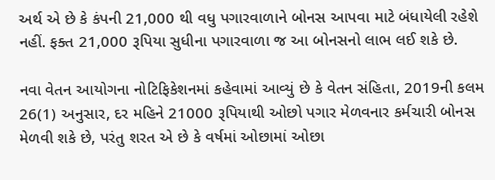અર્થ એ છે કે કંપની 21,000 થી વધુ પગારવાળાને બોનસ આપવા માટે બંધાયેલી રહેશે નહીં. ફક્ત 21,000 રૂપિયા સુધીના પગારવાળા જ આ બોનસનો લાભ લઈ શકે છે.

નવા વેતન આયોગના નોટિફિકેશનમાં કહેવામાં આવ્યું છે કે વેતન સંહિતા, 2019ની કલમ 26(1) અનુસાર, દર મહિને 21000 રૂપિયાથી ઓછો પગાર મેળવનાર કર્મચારી બોનસ મેળવી શકે છે, પરંતુ શરત એ છે કે વર્ષમાં ઓછામાં ઓછા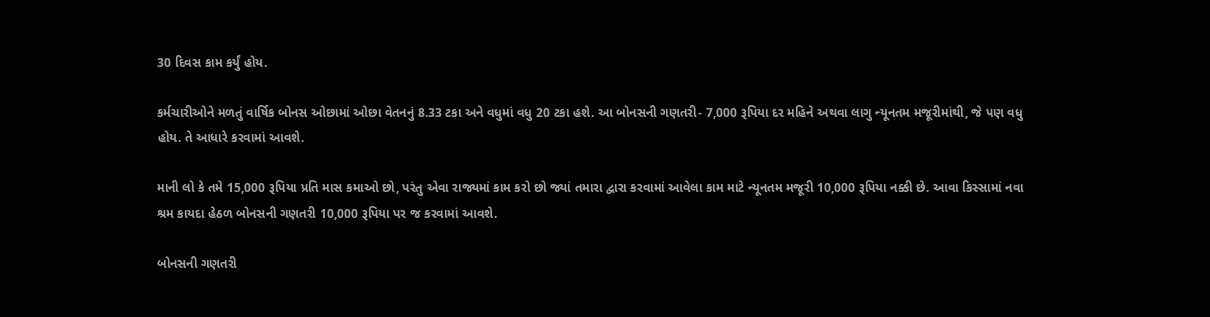30 દિવસ કામ કર્યું હોય.

કર્મચારીઓને મળતું વાર્ષિક બોનસ ઓછામાં ઓછા વેતનનું 8.33 ટકા અને વધુમાં વધુ 20 ટકા હશે. આ બોનસની ગણતરી- 7,000 રૂપિયા દર મહિને અથવા લાગુ ન્યૂનતમ મજૂરીમાંથી, જે પણ વધુ હોય. તે આધારે કરવામાં આવશે.

માની લો કે તમે 15,000 રૂપિયા પ્રતિ માસ કમાઓ છો, પરંતુ એવા રાજ્યમાં કામ કરો છો જ્યાં તમારા દ્વારા કરવામાં આવેલા કામ માટે ન્યૂનતમ મજૂરી 10,000 રૂપિયા નક્કી છે. આવા કિસ્સામાં નવા શ્રમ કાયદા હેઠળ બોનસની ગણતરી 10,000 રૂપિયા પર જ કરવામાં આવશે.

બોનસની ગણતરી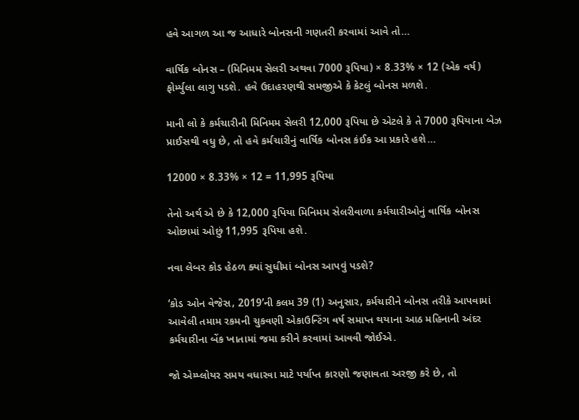હવે આગળ આ જ આધારે બોનસની ગણતરી કરવામાં આવે તો…

વાર્ષિક બોનસ – (મિનિમમ સેલરી અથવા 7000 રૂપિયા) × 8.33% × 12 (એક વર્ષ) ફોર્મ્યુલા લાગુ પડશે. હવે ઉદાહરણથી સમજીએ કે કેટલું બોનસ મળશે.

માની લો કે કર્મચારીની મિનિમમ સેલરી 12,000 રૂપિયા છે એટલે કે તે 7000 રૂપિયાના બેઝ પ્રાઈસથી વધુ છે, તો હવે કર્મચારીનું વાર્ષિક બોનસ કંઈક આ પ્રકારે હશે…

12000 × 8.33% × 12 = 11,995 રૂપિયા

તેનો અર્થ એ છે કે 12,000 રૂપિયા મિનિમમ સેલરીવાળા કર્મચારીઓનું વાર્ષિક બોનસ ઓછામાં ઓછું 11,995 રૂપિયા હશે.

નવા લેબર કોડ હેઠળ ક્યાં સુધીમાં બોનસ આપવું પડશે?

‘કોડ ઓન વેજેસ, 2019’ની કલમ 39 (1) અનુસાર, કર્મચારીને બોનસ તરીકે આપવામાં આવેલી તમામ રકમની ચુકવણી એકાઉન્ટિંગ વર્ષ સમાપ્ત થયાના આઠ મહિનાની અંદર કર્મચારીના બેંક ખાતામાં જમા કરીને કરવામાં આવવી જોઈએ.

જો એમ્પ્લોયર સમય વધારવા માટે પર્યાપ્ત કારણો જણાવતા અરજી કરે છે, તો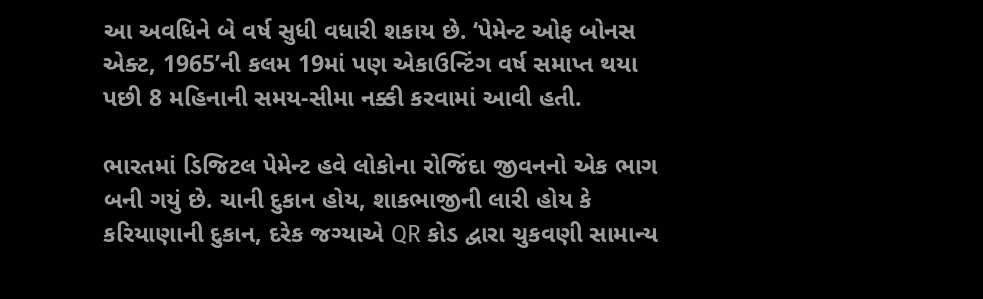આ અવધિને બે વર્ષ સુધી વધારી શકાય છે. ‘પેમેન્ટ ઓફ બોનસ એક્ટ, 1965’ની કલમ 19માં પણ એકાઉન્ટિંગ વર્ષ સમાપ્ત થયા પછી 8 મહિનાની સમય-સીમા નક્કી કરવામાં આવી હતી.

ભારતમાં ડિજિટલ પેમેન્ટ હવે લોકોના રોજિંદા જીવનનો એક ભાગ બની ગયું છે. ચાની દુકાન હોય, શાકભાજીની લારી હોય કે કરિયાણાની દુકાન, દરેક જગ્યાએ QR કોડ દ્વારા ચુકવણી સામાન્ય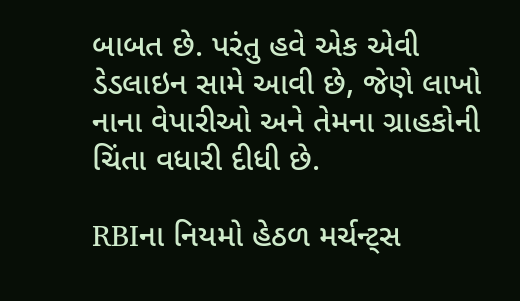બાબત છે. પરંતુ હવે એક એવી ડેડલાઇન સામે આવી છે, જેણે લાખો નાના વેપારીઓ અને તેમના ગ્રાહકોની ચિંતા વધારી દીધી છે.

RBIના નિયમો હેઠળ મર્ચન્ટ્સ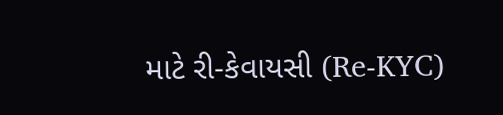માટે રી-કેવાયસી (Re-KYC)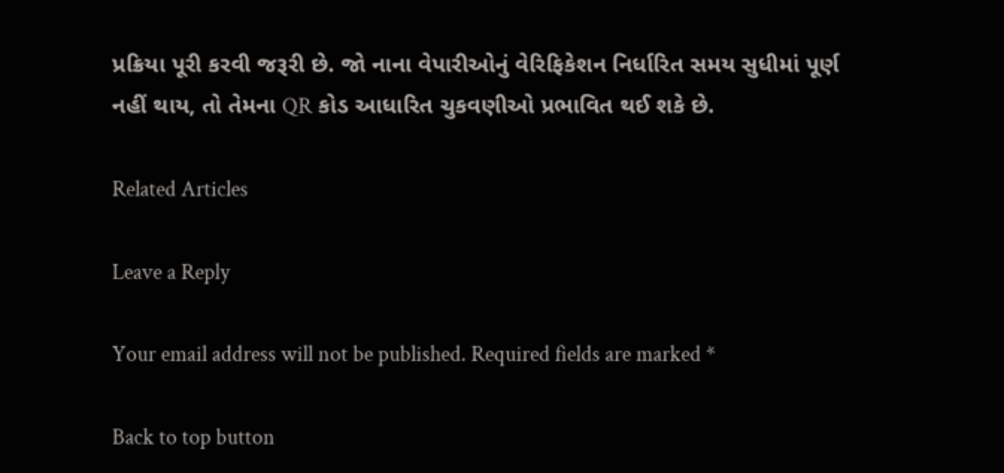પ્રક્રિયા પૂરી કરવી જરૂરી છે. જો નાના વેપારીઓનું વેરિફિકેશન નિર્ધારિત સમય સુધીમાં પૂર્ણ નહીં થાય, તો તેમના QR કોડ આધારિત ચુકવણીઓ પ્રભાવિત થઈ શકે છે.

Related Articles

Leave a Reply

Your email address will not be published. Required fields are marked *

Back to top button